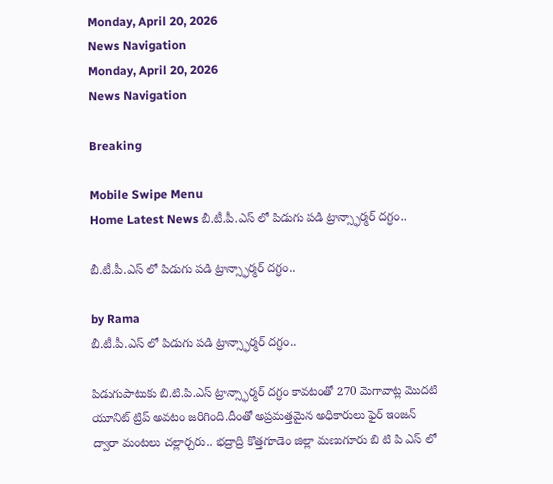Monday, April 20, 2026
News Navigation
Monday, April 20, 2026
News Navigation

Breaking

Mobile Swipe Menu
Home Latest News బీ.టీ.పీ.ఎస్ లో పిడుగు పడి ట్రాన్స్ఫార్మర్ దగ్ధం..

బీ.టీ.పీ.ఎస్ లో పిడుగు పడి ట్రాన్స్ఫార్మర్ దగ్ధం..

by Rama
బీ.టీ.పీ.ఎస్ లో పిడుగు పడి ట్రాన్స్ఫార్మర్ దగ్ధం..

పిడుగుపాటుకు బి.టి.పి.ఎస్ ట్రాన్స్ఫార్మర్ దగ్ధం కావటంతో 270 మెగావాట్ల మొదటి యూనిట్ ట్రిప్ అవటం జరిగింది.దీంతో అప్రమత్తమైన అధికారులు ఫైర్ ఇంజన్ ద్వారా మంటలు చల్లార్చరు.. భద్రాద్రి కొత్తగూడెం జిల్లా మణుగూరు బి టి పి ఎస్ లో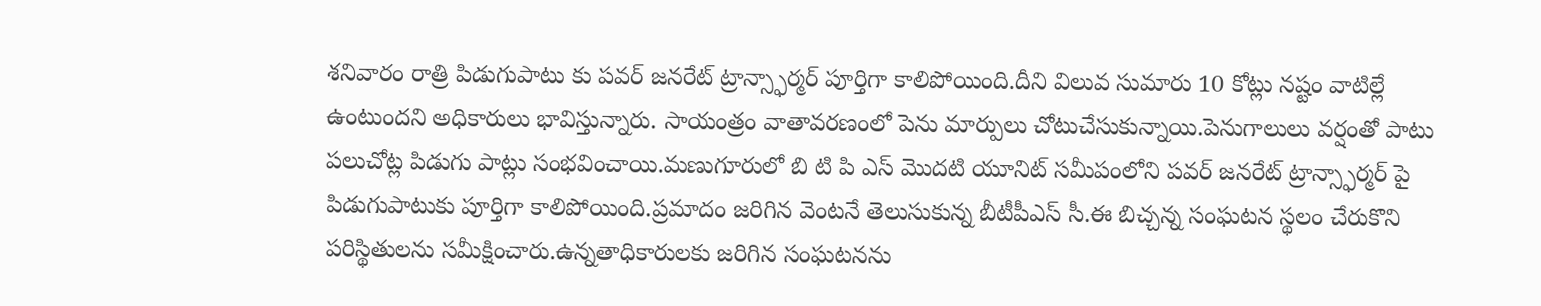శనివారం రాత్రి పిడుగుపాటు కు పవర్ జనరేట్ ట్రాన్స్ఫార్మర్ పూర్తిగా కాలిపోయింది.దీని విలువ సుమారు 10 కోట్లు నష్టం వాటిల్లే ఉంటుందని అధికారులు భావిస్తున్నారు. సాయంత్రం వాతావరణంలో పెను మార్పులు చోటుచేసుకున్నాయి.పెనుగాలులు వర్షంతో పాటు పలుచోట్ల పిడుగు పాట్లు సంభవించాయి.మణుగూరులో బి టి పి ఎస్ మొదటి యూనిట్ సమీపంలోని పవర్ జనరేట్ ట్రాన్స్ఫార్మర్ పై పిడుగుపాటుకు పూర్తిగా కాలిపోయింది.ప్రమాదం జరిగిన వెంటనే తెలుసుకున్న బీటీపీఎస్ సీ.ఈ బిచ్చన్న సంఘటన స్థలం చేరుకొని పరిస్థితులను సమీక్షించారు.ఉన్నతాధికారులకు జరిగిన సంఘటనను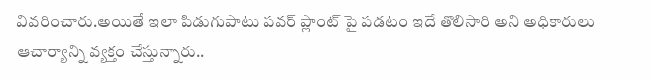వివరించారు.అయితే ఇలా పిడుగుపాటు పవర్ ప్లాంట్ పై పడటం ఇదే తొలిసారి అని అధికారులు ఆచార్యాన్ని వ్యక్తం చేస్తున్నారు..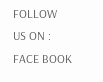FOLLOW US ON : FACE BOOK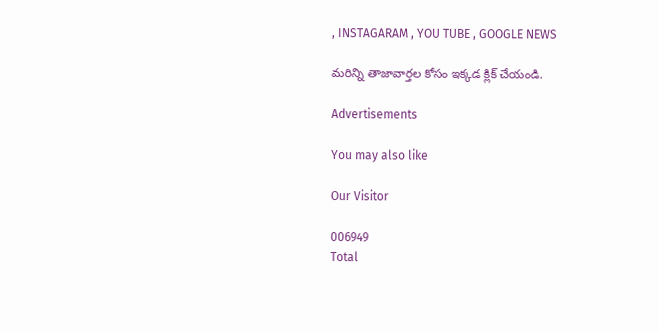, INSTAGARAM , YOU TUBE , GOOGLE NEWS

మరిన్ని తాజావార్తల కోసం ఇక్కడ క్లిక్ చేయండి.

Advertisements

You may also like

Our Visitor

006949
Total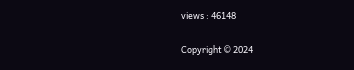views : 46148

Copyright © 2024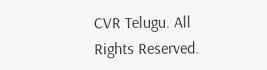CVR Telugu. All Rights Reserved.